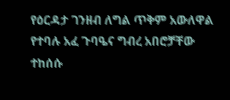የዕርዳታ ገንዘብ ለግል ጥቅም አውለዋል የተባሉ አፈ ጉባዔና ግብረ አበሮቻቸው ተከሰሱ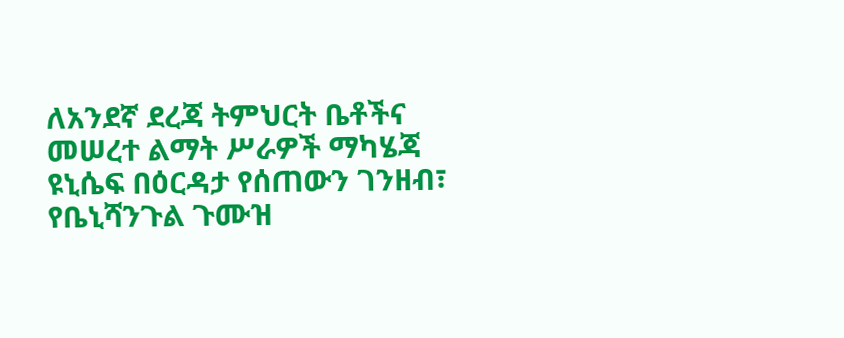ለአንደኛ ደረጃ ትምህርት ቤቶችና መሠረተ ልማት ሥራዎች ማካሄጃ ዩኒሴፍ በዕርዳታ የሰጠውን ገንዘብ፣ የቤኒሻንጉል ጉሙዝ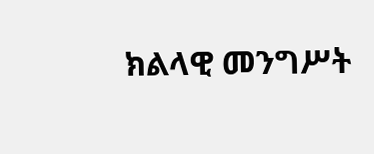ክልላዊ መንግሥት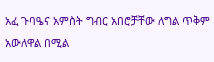አፈ ጉባዔና አምስት ግብር አበሮቻቸው ለግል ጥቅም አውለዋል በሚል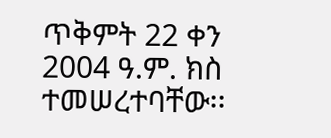ጥቅምት 22 ቀን 2004 ዓ.ም. ክስ ተመሠረተባቸው፡፡